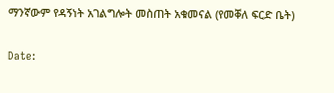ማንኛውም የዳኝነት አገልግሎት መስጠት አቁመናል (የመቐለ ፍርድ ቤት)

Date: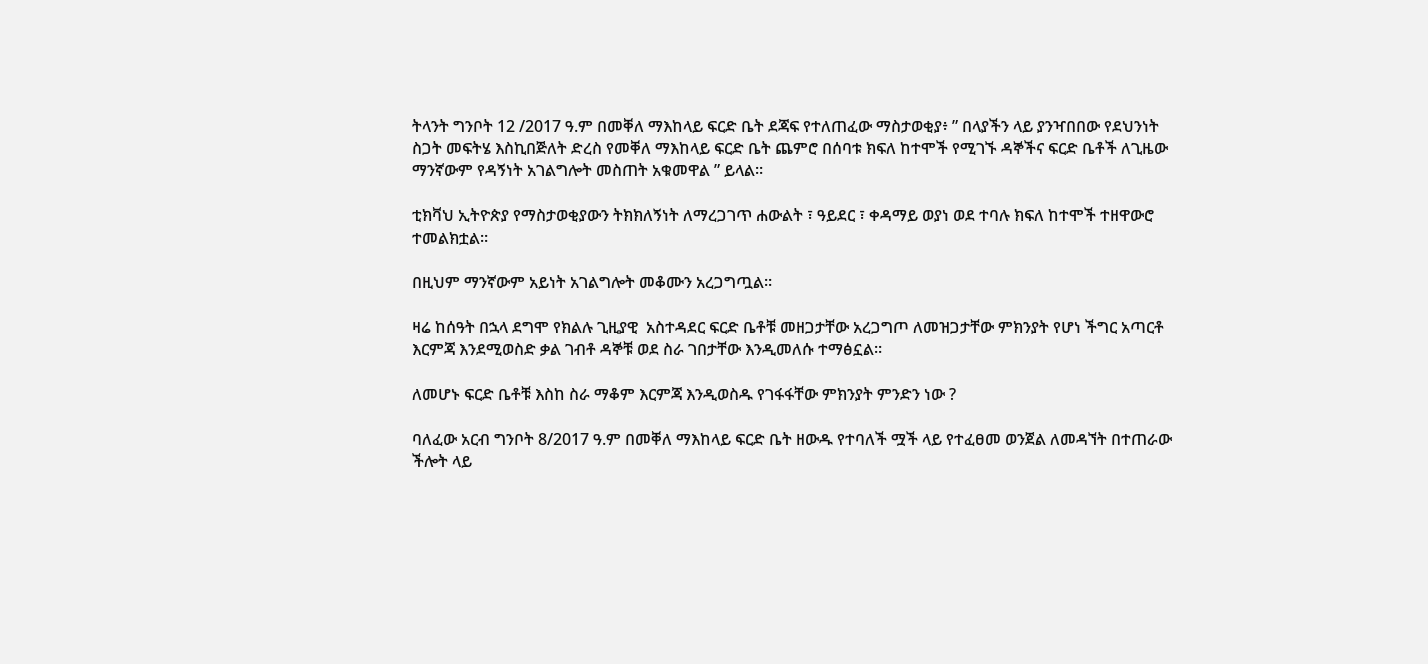ትላንት ግንቦት 12 /2017 ዓ.ም በመቐለ ማእከላይ ፍርድ ቤት ደጃፍ የተለጠፈው ማስታወቂያ፥ ” በላያችን ላይ ያንዣበበው የደህንነት ስጋት መፍትሄ እስኪበጅለት ድረስ የመቐለ ማእከላይ ፍርድ ቤት ጨምሮ በሰባቱ ክፍለ ከተሞች የሚገኙ ዳኞችና ፍርድ ቤቶች ለጊዜው ማንኛውም የዳኝነት አገልግሎት መስጠት አቁመዋል ” ይላል።

ቲክቫህ ኢትዮጵያ የማስታወቂያውን ትክክለኝነት ለማረጋገጥ ሐውልት ፣ ዓይደር ፣ ቀዳማይ ወያነ ወደ ተባሉ ክፍለ ከተሞች ተዘዋውሮ ተመልክቷል።

በዚህም ማንኛውም አይነት አገልግሎት መቆሙን አረጋግጧል።

ዛሬ ከሰዓት በኋላ ደግሞ የክልሉ ጊዚያዊ  አስተዳደር ፍርድ ቤቶቹ መዘጋታቸው አረጋግጦ ለመዝጋታቸው ምክንያት የሆነ ችግር አጣርቶ እርምጃ እንደሚወስድ ቃል ገብቶ ዳኞቹ ወደ ስራ ገበታቸው እንዲመለሱ ተማፅኗል።

ለመሆኑ ፍርድ ቤቶቹ እስከ ስራ ማቆም እርምጃ እንዲወስዱ የገፋፋቸው ምክንያት ምንድን ነው ?

ባለፈው አርብ ግንቦት 8/2017 ዓ.ም በመቐለ ማእከላይ ፍርድ ቤት ዘውዱ የተባለች ሟች ላይ የተፈፀመ ወንጀል ለመዳኘት በተጠራው ችሎት ላይ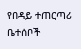የበዳይ ተጠርጣሪ ቤተሰቦች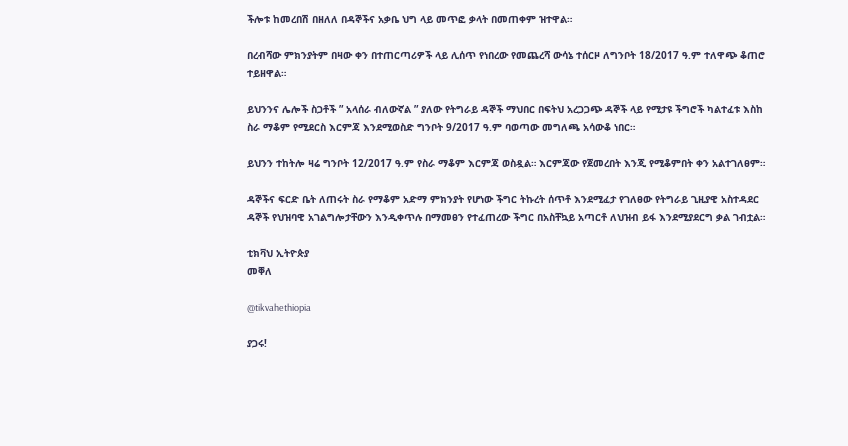ችሎቱ ከመረበሽ በዘለለ በዳኞችና አቃቤ ህግ ላይ መጥፎ ቃላት በመጠቀም ዝተዋል።

በረብሻው ምክንያትም በዛው ቀን በተጠርጣሪዎች ላይ ሊሰጥ የነበረው የመጨረሻ ውሳኔ ተሰርዞ ለግንቦት 18/2017 ዓ.ም ተለዋጭ ቆጠሮ ተይዘዋል።

ይህንንና ሌሎች ስጋቶች ” አላሰራ ብለውኛል ” ያለው የትግራይ ዳኞች ማህበር በፍትህ አረጋጋጭ ዳኞች ላይ የሚታዩ ችግሮች ካልተፈቱ እስከ ስራ ማቆም የሚደርስ እርምጃ እንደሚወስድ ግንቦት 9/2017 ዓ.ም ባወጣው መግለጫ አሳውቆ ነበር።

ይህንን ተከትሎ ዛሬ ግንቦት 12/2017 ዓ.ም የስራ ማቆም እርምጃ ወስዷል። እርምጃው የጀመረበት እንጂ የሚቆምበት ቀን አልተገለፀም።

ዳኞችና ፍርድ ቤት ለጠሩት ስራ የማቆም አድማ ምክንያት የሆነው ችግር ትኩረት ሰጥቶ እንደሚፈታ የገለፀው የትግራይ ጊዚያዊ አስተዳደር ዳኞች የህዝባዊ አገልግሎታቸውን እንዲቀጥሉ በማመፀን የተፈጠረው ችግር በአስቸኳይ አጣርቶ ለህዝብ ይፋ እንደሚያደርግ ቃል ገብቷል።

ቲክቫህ ኢትዮጵያ
መቐለ

@tikvahethiopia

ያጋሩ!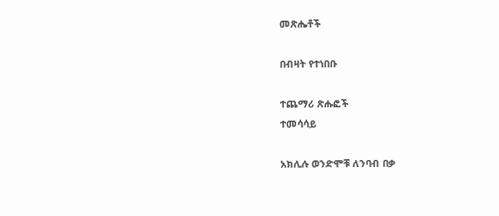መጽሔቶች

በብዛት የተነበቡ

ተጨማሪ ጽሑፎች
ተመሳሳይ

አክሊሉ ወንድሞቹ ለንባብ በቃ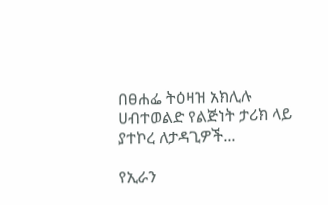በፀሐፌ ትዕዛዝ አክሊሉ ሀብተወልድ የልጅነት ታሪክ ላይ ያተኮረ ለታዳጊዎች...

የኢራን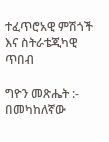ተፈጥሮአዊ ምሽጎች እና ስትራቴጂካዊ ጥበብ

ግዮን መጽሔት :- በመካከለኛው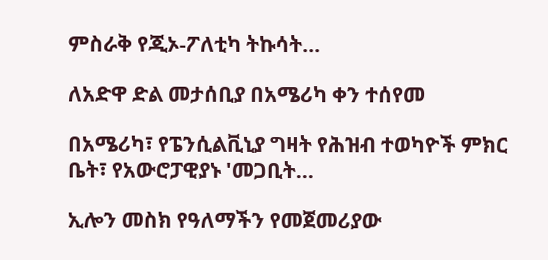ምስራቅ የጂኦ-ፖለቲካ ትኩሳት...

ለአድዋ ድል መታሰቢያ በአሜሪካ ቀን ተሰየመ

በአሜሪካ፣ የፔንሲልቪኒያ ግዛት የሕዝብ ተወካዮች ምክር ቤት፣ የአውሮፓዊያኑ 'መጋቢት...

ኢሎን መስክ የዓለማችን የመጀመሪያው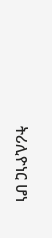ትሪሊዮነር ሆነ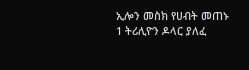ኢሎን መስክ የሀብት መጠኑ 1 ትሪሊዮን ዶላር ያለፈ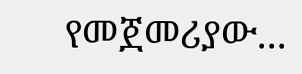የመጀመሪያው...